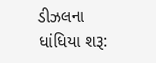ડીઝલના ધાંધિયા શરૂ: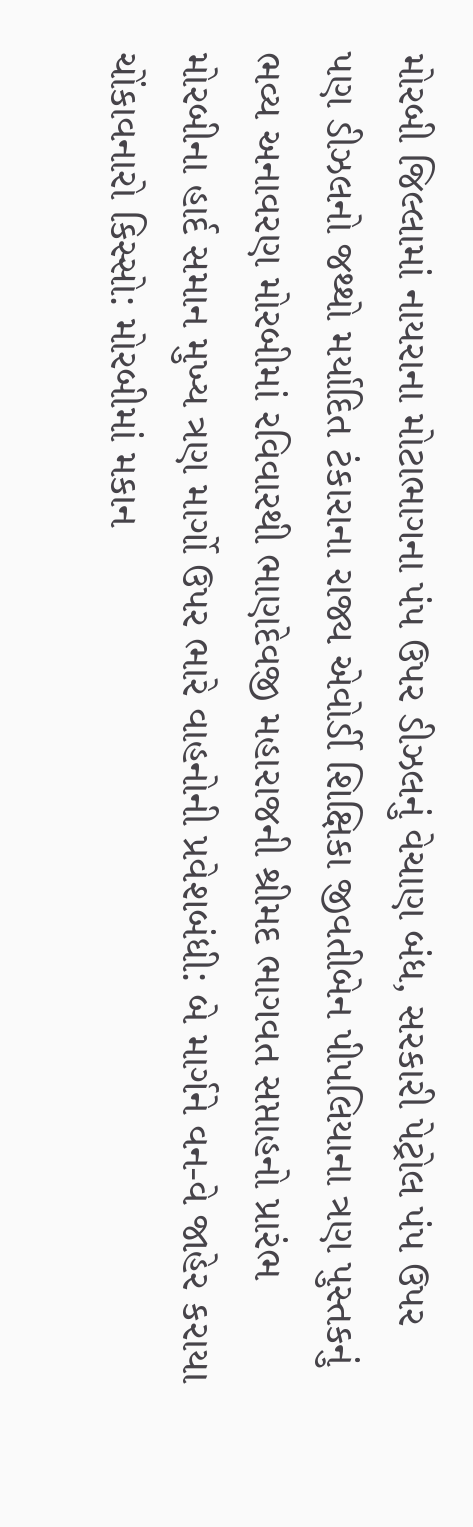મોરબી જિલ્લામાં નાયરાના મોટાભાગના પંપ ઉપર ડીઝલનું વેચાણ બંધ, સરકારી પેટ્રોલ પંપ ઉપર પણ ડીઝલનો જથ્થો મર્યાદિત ટંકારાના રાજ્ય એવોર્ડી શિક્ષિકા જીવતીબેન પીપલિયાના ત્રણ પુસ્તકનું ભવ્ય અનાવરણ મોરબીમાં રવિવારથી ભાણદેવજી મહારાજની શ્રીમદ ભાગવત સપ્તાહનો પ્રારંભ મોરબીના હાર્દ સમાન મુખ્ય ત્રણ માર્ગો ઉપર ભારે વાહનોની પ્રવેશબંધી: બે માર્ગને વન-વે જાહેર કરાયા ચોંકાવનારો કિસ્સો: મોરબીમાં મકાન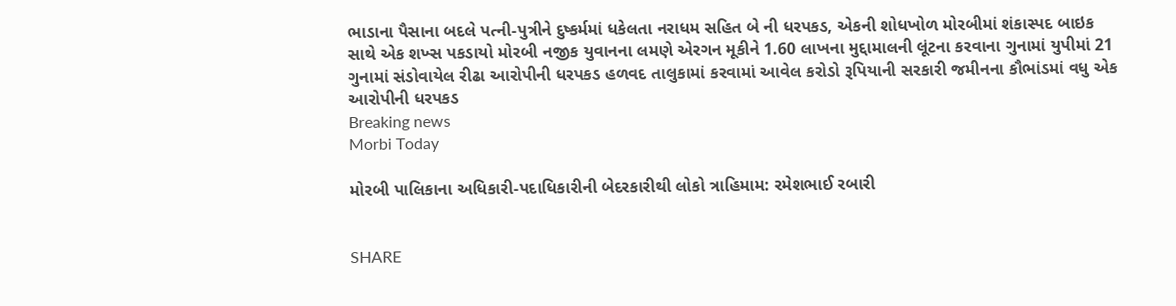ભાડાના પૈસાના બદલે પત્ની-પુત્રીને દુષ્કર્મમાં ધકેલતા નરાધમ સહિત બે ની ધરપકડ, એકની શોધખોળ મોરબીમાં શંકાસ્પદ બાઇક સાથે એક શખ્સ પકડાયો મોરબી નજીક યુવાનના લમણે એરગન મૂકીને 1.60 લાખના મુદ્દામાલની લૂંટના કરવાના ગુનામાં યુપીમાં 21 ગુનામાં સંડોવાયેલ રીઢા આરોપીની ધરપકડ હળવદ તાલુકામાં કરવામાં આવેલ કરોડો રૂપિયાની સરકારી જમીનના કૌભાંડમાં વધુ એક આરોપીની ધરપકડ
Breaking news
Morbi Today

મોરબી પાલિકાના અધિકારી-પદાધિકારીની બેદરકારીથી લોકો ત્રાહિમામ: રમેશભાઈ રબારી


SHARE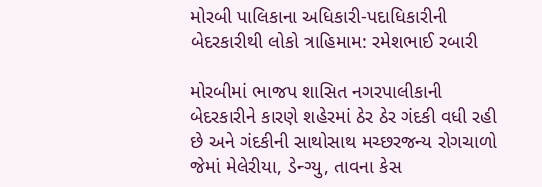મોરબી પાલિકાના અધિકારી-પદાધિકારીની બેદરકારીથી લોકો ત્રાહિમામ: રમેશભાઈ રબારી

મોરબીમાં ભાજપ શાસિત નગરપાલીકાની બેદરકારીને કારણે શહેરમાં ઠેર ઠેર ગંદકી વધી રહી છે અને ગંદકીની સાથોસાથ મચ્છરજન્ય રોગચાળો જેમાં મેલેરીયા, ડેન્ગ્યુ, તાવના કેસ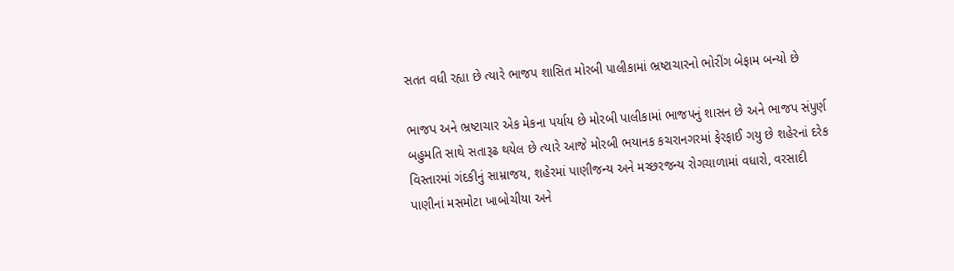સતત વધી રહ્યા છે ત્યારે ભાજપ શાસિત મોરબી પાલીકામાં ભ્રષ્ટાચારનો ભોરીંગ બેફામ બન્યો છે

ભાજપ અને ભ્રષ્ટાચાર એક મેકના પર્યાય છે મોરબી પાલીકામાં ભાજપનું શાસન છે અને ભાજપ સંપુર્ણ બહુમતિ સાથે સતારૂઢ થયેલ છે ત્યારે આજે મોરબી ભયાનક કચરાનગરમાં ફેરફાઈ ગયુ છે શહેરનાં દરેક વિસ્તારમાં ગંદકીનું સામ્રાજય, શહેરમાં પાણીજન્ય અને મચ્છરજન્ય રોગચાળામાં વધારો, વરસાદી પાણીનાં મસમોટા ખાબોચીયા અને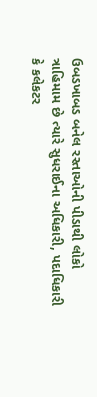ઉબડખાબડ બનેલ રસ્તાઓની પીડાથી લોકો ત્રાહિમામ છે ત્યારે સુધરાઈના અધિકારી, પદાધિકારી કે કલેકટર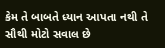કેમ તે બાબતે ધ્યાન આપતા નથી તે સૌથી મોટો સવાલ છે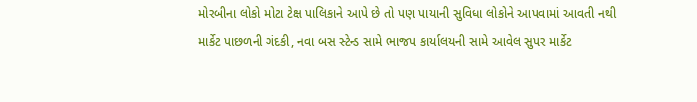મોરબીના લોકો મોટા ટેક્ષ પાલિકાને આપે છે તો પણ પાયાની સુવિધા લોકોને આપવામાં આવતી નથી માર્કેટ પાછળની ગંદકી, નવા બસ સ્ટેન્ડ સામે ભાજપ કાર્યાલયની સામે આવેલ સુપર માર્કેટ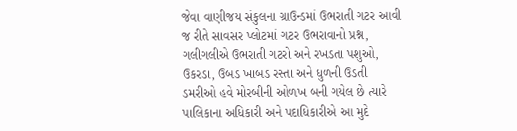જેવા વાણીજય સંકુલના ગ્રાઉન્ડમાં ઉભરાતી ગટર આવી જ રીતે સાવસર પ્લોટમાં ગટર ઉભરાવાનો પ્રશ્ન, ગલીગલીએ ઉભરાતી ગટરો અને રખડતા પશુઓ, ઉકરડા, ઉબડ ખાબડ રસ્તા અને ધુળની ઉડતી ડમરીઓ હવે મોરબીની ઓળખ બની ગયેલ છે ત્યારે પાલિકાના અધિકારી અને પદાધિકારીએ આ મુદે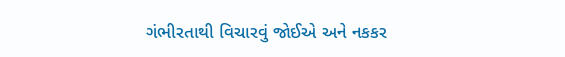ગંભીરતાથી વિચારવું જોઈએ અને નકકર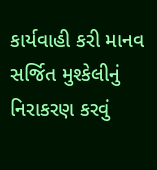કાર્યવાહી કરી માનવ સર્જિત મુશ્કેલીનું નિરાકરણ કરવું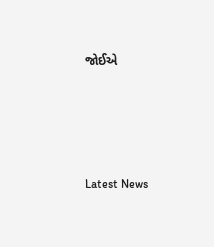જોઈએ






Latest News